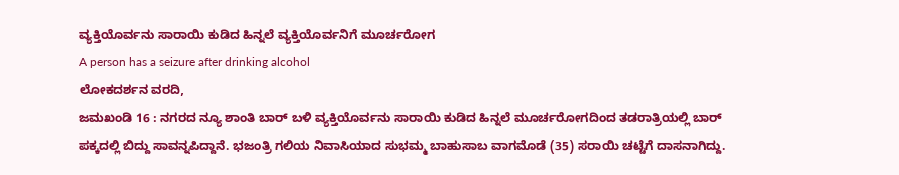ವ್ಯಕ್ತಿಯೊರ್ವನು ಸಾರಾಯಿ ಕುಡಿದ ಹಿನ್ನಲೆ ವ್ಯಕ್ತಿಯೊರ್ವನಿಗೆ ಮೂರ್ಚರೋಗ
A person has a seizure after drinking alcohol
ಲೋಕದರ್ಶನ ವರದಿ,
ಜಮಖಂಡಿ 16 : ನಗರದ ನ್ಯೂ ಶಾಂತಿ ಬಾರ್ ಬಳಿ ವ್ಯಕ್ತಿಯೊರ್ವನು ಸಾರಾಯಿ ಕುಡಿದ ಹಿನ್ನಲೆ ಮೂರ್ಚರೋಗದಿಂದ ತಡರಾತ್ರಿಯಲ್ಲಿ ಬಾರ್ ಪಕ್ಕದಲ್ಲಿ ಬಿದ್ದು ಸಾವನ್ನಪಿದ್ದಾನೆ. ಭಜಂತ್ರಿ ಗಲಿಯ ನಿವಾಸಿಯಾದ ಸುಭಮ್ಮ ಬಾಹುಸಾಬ ವಾಗಮೊಡೆ (35) ಸರಾಯಿ ಚಟ್ಟೆಗೆ ದಾಸನಾಗಿದ್ದು.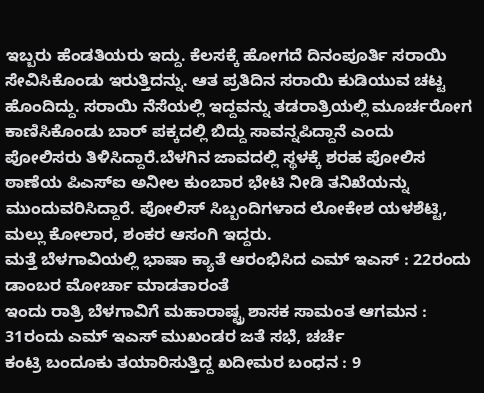ಇಬ್ಬರು ಹೆಂಡತಿಯರು ಇದ್ದು. ಕೆಲಸಕ್ಕೆ ಹೋಗದೆ ದಿನಂಪೂರ್ತಿ ಸರಾಯಿ ಸೇವಿಸಿಕೊಂಡು ಇರುತ್ತಿದನ್ನು. ಆತ ಪ್ರತಿದಿನ ಸರಾಯಿ ಕುಡಿಯುವ ಚಟ್ಟ ಹೊಂದಿದ್ದು. ಸರಾಯಿ ನೆಸೆಯಲ್ಲಿ ಇದ್ದವನ್ನು ತಡರಾತ್ರಿಯಲ್ಲಿ ಮೂರ್ಚರೋಗ ಕಾಣಿಸಿಕೊಂಡು ಬಾರ್ ಪಕ್ಕದಲ್ಲಿ ಬಿದ್ದು ಸಾವನ್ನಪಿದ್ದಾನೆ ಎಂದು ಪೋಲಿಸರು ತಿಳಿಸಿದ್ದಾರೆ.ಬೆಳಗಿನ ಜಾವದಲ್ಲಿ ಸ್ಥಳಕ್ಕೆ ಶರಹ ಪೋಲಿಸ ಠಾಣೆಯ ಪಿಎಸ್ಐ ಅನೀಲ ಕುಂಬಾರ ಭೇಟಿ ನೀಡಿ ತನಿಖೆಯನ್ನು ಮುಂದುವರಿಸಿದ್ದಾರೆ. ಪೋಲಿಸ್ ಸಿಬ್ಬಂದಿಗಳಾದ ಲೋಕೇಶ ಯಳಶೆಟ್ಟಿ, ಮಲ್ಲು ಕೋಲಾರ, ಶಂಕರ ಆಸಂಗಿ ಇದ್ದರು.
ಮತ್ತೆ ಬೆಳಗಾವಿಯಲ್ಲಿ ಭಾಷಾ ಕ್ಯಾತೆ ಆರಂಭಿಸಿದ ಎಮ್ ಇಎಸ್ : 22ರಂದು ಡಾಂಬರ ಮೋರ್ಚಾ ಮಾಡತಾರಂತೆ
ಇಂದು ರಾತ್ರಿ ಬೆಳಗಾವಿಗೆ ಮಹಾರಾಷ್ಟ್ರ ಶಾಸಕ ಸಾಮಂತ ಆಗಮನ : 31ರಂದು ಎಮ್ ಇಎಸ್ ಮುಖಂಡರ ಜತೆ ಸಭೆ, ಚರ್ಚೆ
ಕಂಟ್ರಿ ಬಂದೂಕು ತಯಾರಿಸುತ್ತಿದ್ದ ಖದೀಮರ ಬಂಧನ : 9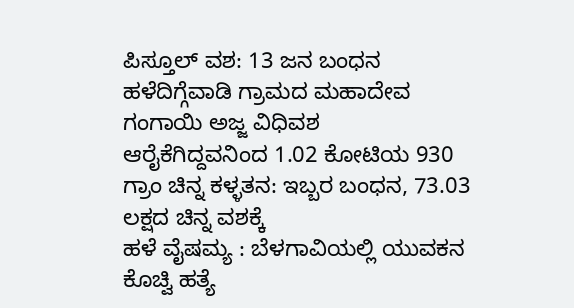ಪಿಸ್ತೂಲ್ ವಶ: 13 ಜನ ಬಂಧನ
ಹಳೆದಿಗ್ಗೆವಾಡಿ ಗ್ರಾಮದ ಮಹಾದೇವ ಗಂಗಾಯಿ ಅಜ್ಜ ವಿಧಿವಶ
ಆರೈಕೆಗಿದ್ದವನಿಂದ 1.02 ಕೋಟಿಯ 930 ಗ್ರಾಂ ಚಿನ್ನ ಕಳ್ಳತನ: ಇಬ್ಬರ ಬಂಧನ, 73.03 ಲಕ್ಷದ ಚಿನ್ನ ವಶಕ್ಕೆ
ಹಳೆ ವೈಷಮ್ಯ : ಬೆಳಗಾವಿಯಲ್ಲಿ ಯುವಕನ ಕೊಚ್ವಿ ಹತ್ಯೆ